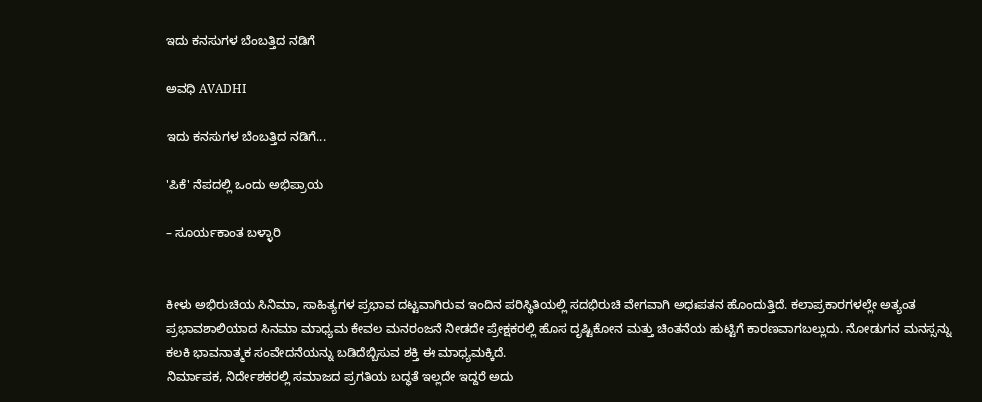ಇದು ಕನಸುಗಳ ಬೆಂಬತ್ತಿದ ನಡಿಗೆ‍

ಅವಧಿ AVADHI

ಇದು ಕನಸುಗಳ ಬೆಂಬತ್ತಿದ ನಡಿಗೆ...

'ಪಿಕೆ' ನೆಪದಲ್ಲಿ ಒಂದು ಅಭಿಪ್ರಾಯ

– ಸೂರ್ಯಕಾಂತ ಬಳ್ಳಾರಿ


ಕೀಳು ಅಭಿರುಚಿಯ ಸಿನಿಮಾ, ಸಾಹಿತ್ಯಗಳ ಪ್ರಭಾವ ದಟ್ಟವಾಗಿರುವ ಇಂದಿನ ಪರಿಸ್ಥಿತಿಯಲ್ಲಿ ಸದಭಿರುಚಿ ವೇಗವಾಗಿ ಅಧಃಪತನ ಹೊಂದುತ್ತಿದೆ. ಕಲಾಪ್ರಕಾರಗಳಲ್ಲೇ ಅತ್ಯಂತ ಪ್ರಭಾವಶಾಲಿಯಾದ ಸಿನಮಾ ಮಾಧ್ಯಮ ಕೇವಲ ಮನರಂಜನೆ ನೀಡದೇ ಪ್ರೇಕ್ಷಕರಲ್ಲಿ ಹೊಸ ದೃಷ್ಟಿಕೋನ ಮತ್ತು ಚಿಂತನೆಯ ಹುಟ್ಟಿಗೆ ಕಾರಣವಾಗಬಲ್ಲುದು. ನೋಡುಗನ ಮನಸ್ಸನ್ನು ಕಲಕಿ ಭಾವನಾತ್ಮಕ ಸಂವೇದನೆಯನ್ನು ಬಡಿದೆಬ್ಬಿಸುವ ಶಕ್ತಿ ಈ ಮಾಧ್ಯಮಕ್ಕಿದೆ.
ನಿರ್ಮಾಪಕ, ನಿರ್ದೇಶಕರಲ್ಲಿ ಸಮಾಜದ ಪ್ರಗತಿಯ ಬದ್ಧತೆ ಇಲ್ಲದೇ ಇದ್ದರೆ ಅದು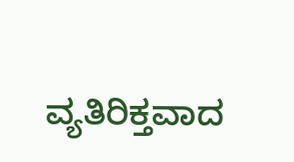ವ್ಯತಿರಿಕ್ತವಾದ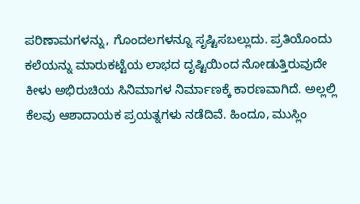ಪರಿಣಾಮಗಳನ್ನು, ಗೊಂದಲಗಳನ್ನೂ ಸೃಷ್ಟಿಸಬಲ್ಲುದು. ಪ್ರತಿಯೊಂದು ಕಲೆಯನ್ನು ಮಾರುಕಟ್ಟೆಯ ಲಾಭದ ದೃಷ್ಟಿಯಿಂದ ನೋಡುತ್ತಿರುವುದೇ ಕೀಳು ಅಭಿರುಚಿಯ ಸಿನಿಮಾಗಳ ನಿರ್ಮಾಣಕ್ಕೆ ಕಾರಣವಾಗಿದೆ. ಅಲ್ಲಲ್ಲಿ ಕೆಲವು ಆಶಾದಾಯಕ ಪ್ರಯತ್ನಗಳು ನಡೆದಿವೆ. ಹಿಂದೂ, ಮುಸ್ಲಿಂ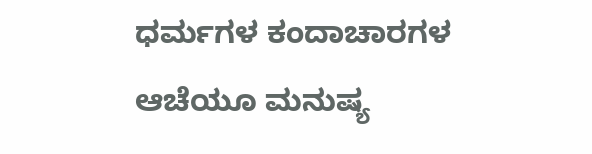ಧರ್ಮಗಳ ಕಂದಾಚಾರಗಳ ಆಚೆಯೂ ಮನುಷ್ಯ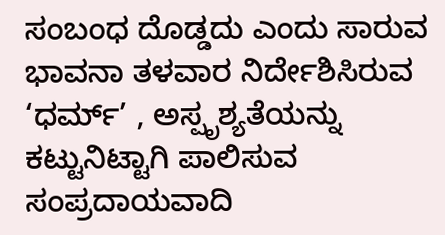ಸಂಬಂಧ ದೊಡ್ಡದು ಎಂದು ಸಾರುವ ಭಾವನಾ ತಳವಾರ ನಿರ್ದೇಶಿಸಿರುವ ‘ಧರ್ಮ್’ , ಅಸ್ಪೃಶ್ಯತೆಯನ್ನು ಕಟ್ಟುನಿಟ್ಟಾಗಿ ಪಾಲಿಸುವ ಸಂಪ್ರದಾಯವಾದಿ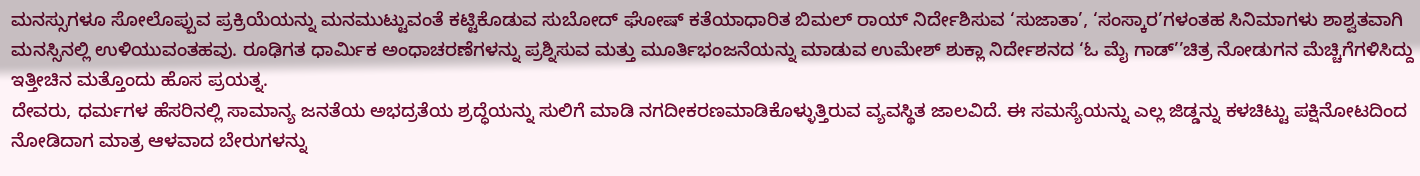ಮನಸ್ಸುಗಳೂ ಸೋಲೊಪ್ಪುವ ಪ್ರಕ್ರಿಯೆಯನ್ನು ಮನಮುಟ್ಟುವಂತೆ ಕಟ್ಟಿಕೊಡುವ ಸುಬೋದ್ ಘೋಷ್ ಕತೆಯಾಧಾರಿತ ಬಿಮಲ್ ರಾಯ್ ನಿರ್ದೇಶಿಸುವ ‘ಸುಜಾತಾ’, ‘ಸಂಸ್ಕಾರ’ಗಳಂತಹ ಸಿನಿಮಾಗಳು ಶಾಶ್ವತವಾಗಿ ಮನಸ್ಸಿನಲ್ಲಿ ಉಳಿಯುವಂತಹವು. ರೂಢಿಗತ ಧಾರ್ಮಿಕ ಅಂಧಾಚರಣೆಗಳನ್ನು ಪ್ರಶ್ನಿಸುವ ಮತ್ತು ಮೂರ್ತಿಭಂಜನೆಯನ್ನು ಮಾಡುವ ಉಮೇಶ್ ಶುಕ್ಲಾ ನಿರ್ದೇಶನದ ‘ಓ ಮೈ ಗಾಡ್’’ಚಿತ್ರ ನೋಡುಗನ ಮೆಚ್ಚಿಗೆಗಳಿಸಿದ್ದು ಇತ್ತೀಚಿನ ಮತ್ತೊಂದು ಹೊಸ ಪ್ರಯತ್ನ.
ದೇವರು, ಧರ್ಮಗಳ ಹೆಸರಿನಲ್ಲಿ ಸಾಮಾನ್ಯ ಜನತೆಯ ಅಭದ್ರತೆಯ ಶ್ರದ್ಧೆಯನ್ನು ಸುಲಿಗೆ ಮಾಡಿ ನಗದೀಕರಣಮಾಡಿಕೊಳ್ಳುತ್ತಿರುವ ವ್ಯವಸ್ಥಿತ ಜಾಲವಿದೆ. ಈ ಸಮಸ್ಯೆಯನ್ನು ಎಲ್ಲ ಜಿಡ್ಡನ್ನು ಕಳಚಿಟ್ಟು ಪಕ್ಷಿನೋಟದಿಂದ ನೋಡಿದಾಗ ಮಾತ್ರ ಆಳವಾದ ಬೇರುಗಳನ್ನು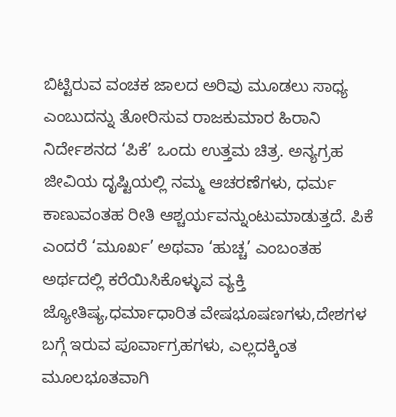ಬಿಟ್ಟಿರುವ ವಂಚಕ ಜಾಲದ ಅರಿವು ಮೂಡಲು ಸಾಧ್ಯ ಎಂಬುದನ್ನು ತೋರಿಸುವ ರಾಜಕುಮಾರ ಹಿರಾನಿ ನಿರ್ದೇಶನದ ‘ಪಿಕೆ’ ಒಂದು ಉತ್ತಮ ಚಿತ್ರ. ಅನ್ಯಗ್ರಹ ಜೀವಿಯ ದೃಷ್ಟಿಯಲ್ಲಿ ನಮ್ಮ ಆಚರಣೆಗಳು, ಧರ್ಮ ಕಾಣುವಂತಹ ರೀತಿ ಆಶ್ಚರ್ಯವನ್ನುಂಟುಮಾಡುತ್ತದೆ. ಪಿಕೆ ಎಂದರೆ ‘ಮೂರ್ಖ’ ಅಥವಾ ‘ಹುಚ್ಚ’ ಎಂಬಂತಹ ಅರ್ಥದಲ್ಲಿ ಕರೆಯಿಸಿಕೊಳ್ಳುವ ವ್ಯಕ್ತಿ ಜ್ಯೋತಿಷ್ಯ,ಧರ್ಮಾಧಾರಿತ ವೇಷಭೂಷಣಗಳು,ದೇಶಗಳ ಬಗ್ಗೆ ಇರುವ ಪೂರ್ವಾಗ್ರಹಗಳು, ಎಲ್ಲದಕ್ಕಿಂತ ಮೂಲಭೂತವಾಗಿ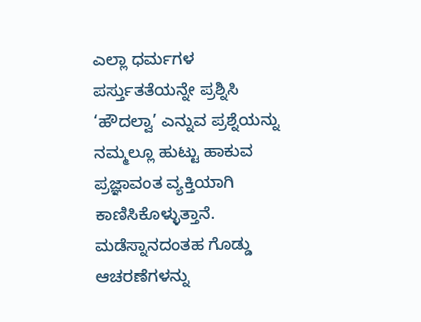ಎಲ್ಲಾ ಧರ್ಮಗಳ ಪರ್ಸ್ತುತತೆಯನ್ನೇ ಪ್ರಶ್ನಿಸಿ ‘ಹೌದಲ್ವಾ’ ಎನ್ನುವ ಪ್ರಶ್ನೆಯನ್ನು ನಮ್ಮಲ್ಲೂ ಹುಟ್ಟು ಹಾಕುವ ಪ್ರಜ್ಞಾವಂತ ವ್ಯಕ್ತಿಯಾಗಿ ಕಾಣಿಸಿಕೊಳ್ಳುತ್ತಾನೆ. ಮಡೆಸ್ನಾನದಂತಹ ಗೊಡ್ಡು ಆಚರಣೆಗಳನ್ನು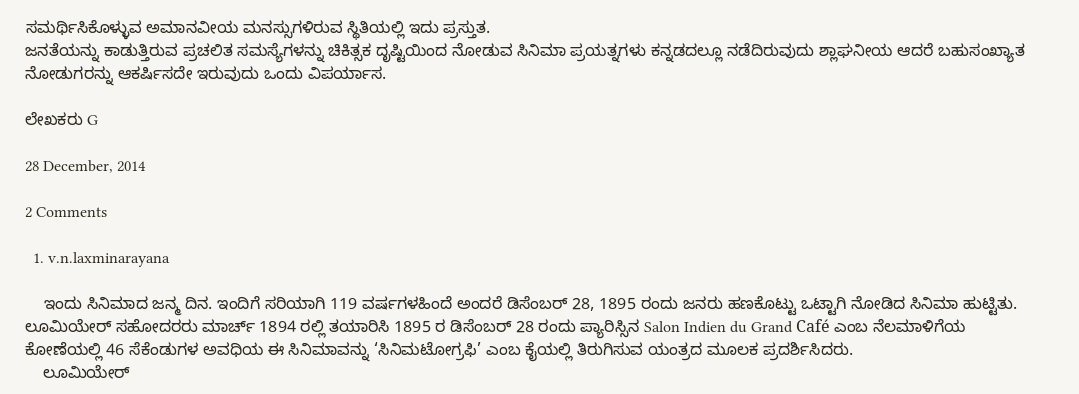ಸಮರ್ಥಿಸಿಕೊಳ್ಳುವ ಅಮಾನವೀಯ ಮನಸ್ಸುಗಳಿರುವ ಸ್ಥಿತಿಯಲ್ಲಿ ಇದು ಪ್ರಸ್ತುತ.
ಜನತೆಯನ್ನು ಕಾಡುತ್ತಿರುವ ಪ್ರಚಲಿತ ಸಮಸ್ಯೆಗಳನ್ನು ಚಿಕಿತ್ಸಕ ದೃಷ್ಟಿಯಿಂದ ನೋಡುವ ಸಿನಿಮಾ ಪ್ರಯತ್ನಗಳು ಕನ್ನಡದಲ್ಲೂ ನಡೆದಿರುವುದು ಶ್ಲಾಘನೀಯ ಆದರೆ ಬಹುಸಂಖ್ಯಾತ ನೋಡುಗರನ್ನು ಆಕರ್ಷಿಸದೇ ಇರುವುದು ಒಂದು ವಿಪರ್ಯಾಸ.

ಲೇಖಕರು G

28 December, 2014

2 Comments

  1. v.n.laxminarayana

    ಇಂದು ಸಿನಿಮಾದ ಜನ್ಮ ದಿನ. ಇಂದಿಗೆ ಸರಿಯಾಗಿ 119 ವರ್ಷಗಳಹಿಂದೆ ಅಂದರೆ ಡಿಸೆಂಬರ್ 28, 1895 ರಂದು ಜನರು ಹಣಕೊಟ್ಟು ಒಟ್ಟಾಗಿ ನೋಡಿದ ಸಿನಿಮಾ ಹುಟ್ಟಿತು. ಲೂಮಿಯೇರ್ ಸಹೋದರರು ಮಾರ್ಚ್ 1894 ರಲ್ಲಿ ತಯಾರಿಸಿ 1895 ರ ಡಿಸೆಂಬರ್ 28 ರಂದು ಪ್ಯಾರಿಸ್ಸಿನ Salon Indien du Grand Café ಎಂಬ ನೆಲಮಾಳಿಗೆಯ ಕೋಣೆಯಲ್ಲಿ 46 ಸೆಕೆಂಡುಗಳ ಅವಧಿಯ ಈ ಸಿನಿಮಾವನ್ನು ‘ಸಿನಿಮಟೋಗ್ರಫಿ’ ಎಂಬ ಕೈಯಲ್ಲಿ ತಿರುಗಿಸುವ ಯಂತ್ರದ ಮೂಲಕ ಪ್ರದರ್ಶಿಸಿದರು.
    ಲೂಮಿಯೇರ್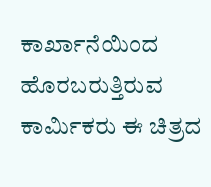ಕಾರ್ಖಾನೆಯಿಂದ ಹೊರಬರುತ್ತಿರುವ ಕಾರ್ಮಿಕರು ಈ ಚಿತ್ರದ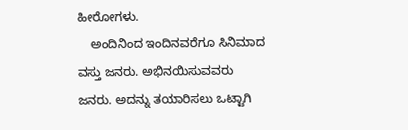ಹೀರೋಗಳು.
    ಅಂದಿನಿಂದ ಇಂದಿನವರೆಗೂ ಸಿನಿಮಾದ ವಸ್ತು ಜನರು. ಅಭಿನಯಿಸುವವರು ಜನರು. ಅದನ್ನು ತಯಾರಿಸಲು ಒಟ್ಟಾಗಿ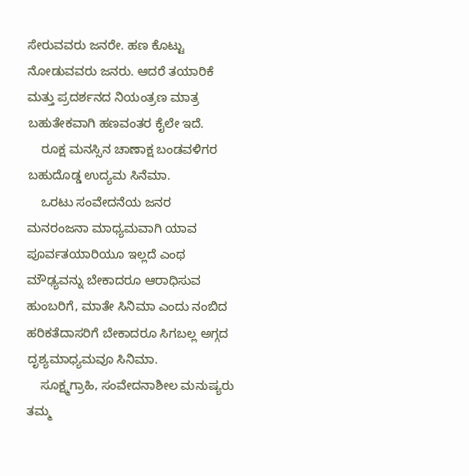ಸೇರುವವರು ಜನರೇ. ಹಣ ಕೊಟ್ಟು ನೋಡುವವರು ಜನರು. ಆದರೆ ತಯಾರಿಕೆ ಮತ್ತು ಪ್ರದರ್ಶನದ ನಿಯಂತ್ರಣ ಮಾತ್ರ ಬಹುತೇಕವಾಗಿ ಹಣವಂತರ ಕೈಲೇ ಇದೆ.
    ರೂಕ್ಷ ಮನಸ್ಸಿನ ಚಾಣಾಕ್ಷ ಬಂಡವಳಿಗರ ಬಹುದೊಡ್ಡ ಉದ್ಯಮ ಸಿನೆಮಾ.
    ಒರಟು ಸಂವೇದನೆಯ ಜನರ ಮನರಂಜನಾ ಮಾಧ್ಯಮವಾಗಿ ಯಾವ ಪೂರ್ವತಯಾರಿಯೂ ಇಲ್ಲದೆ ಎಂಥ ಮೌಢ್ಯವನ್ನು ಬೇಕಾದರೂ ಆರಾಧಿಸುವ ಹುಂಬರಿಗೆ, ಮಾತೇ ಸಿನಿಮಾ ಎಂದು ನಂಬಿದ ಹರಿಕತೆದಾಸರಿಗೆ ಬೇಕಾದರೂ ಸಿಗಬಲ್ಲ ಅಗ್ಗದ ದೃಶ್ಯಮಾಧ್ಯಮವೂ ಸಿನಿಮಾ.
    ಸೂಕ್ಷ್ಮಗ್ರಾಹಿ, ಸಂವೇದನಾಶೀಲ ಮನುಷ್ಯರು ತಮ್ಮ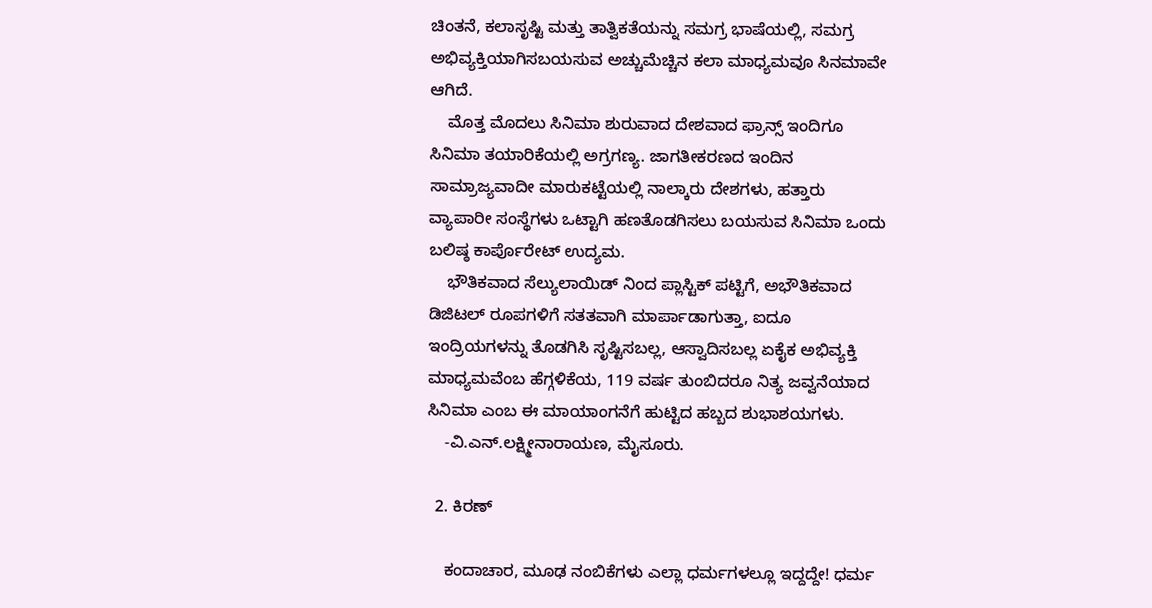ಚಿಂತನೆ, ಕಲಾಸೃಷ್ಟಿ ಮತ್ತು ತಾತ್ವಿಕತೆಯನ್ನು ಸಮಗ್ರ ಭಾಷೆಯಲ್ಲಿ, ಸಮಗ್ರ ಅಭಿವ್ಯಕ್ತಿಯಾಗಿಸಬಯಸುವ ಅಚ್ಚುಮೆಚ್ಚಿನ ಕಲಾ ಮಾಧ್ಯಮವೂ ಸಿನಮಾವೇ ಆಗಿದೆ.
    ಮೊತ್ತ ಮೊದಲು ಸಿನಿಮಾ ಶುರುವಾದ ದೇಶವಾದ ಫ್ರಾನ್ಸ್ ಇಂದಿಗೂ ಸಿನಿಮಾ ತಯಾರಿಕೆಯಲ್ಲಿ ಅಗ್ರಗಣ್ಯ. ಜಾಗತೀಕರಣದ ಇಂದಿನ ಸಾಮ್ರಾಜ್ಯವಾದೀ ಮಾರುಕಟ್ಟೆಯಲ್ಲಿ ನಾಲ್ಕಾರು ದೇಶಗಳು, ಹತ್ತಾರು ವ್ಯಾಪಾರೀ ಸಂಸ್ಥೆಗಳು ಒಟ್ಟಾಗಿ ಹಣತೊಡಗಿಸಲು ಬಯಸುವ ಸಿನಿಮಾ ಒಂದು ಬಲಿಷ್ಠ ಕಾರ್ಪೊರೇಟ್ ಉದ್ಯಮ.
    ಭೌತಿಕವಾದ ಸೆಲ್ಯುಲಾಯಿಡ್ ನಿಂದ ಪ್ಲಾಸ್ಟಿಕ್ ಪಟ್ಟಿಗೆ, ಅಭೌತಿಕವಾದ ಡಿಜಿಟಲ್ ರೂಪಗಳಿಗೆ ಸತತವಾಗಿ ಮಾರ್ಪಾಡಾಗುತ್ತಾ, ಐದೂ ಇಂದ್ರಿಯಗಳನ್ನು ತೊಡಗಿಸಿ ಸೃಷ್ಟಿಸಬಲ್ಲ, ಆಸ್ವಾದಿಸಬಲ್ಲ ಏಕೈಕ ಅಭಿವ್ಯಕ್ತಿ ಮಾಧ್ಯಮವೆಂಬ ಹೆಗ್ಗಳಿಕೆಯ, 119 ವರ್ಷ ತುಂಬಿದರೂ ನಿತ್ಯ ಜವ್ವನೆಯಾದ ಸಿನಿಮಾ ಎಂಬ ಈ ಮಾಯಾಂಗನೆಗೆ ಹುಟ್ಟಿದ ಹಬ್ಬದ ಶುಭಾಶಯಗಳು.
    -ವಿ.ಎನ್.ಲಕ್ಷ್ಮೀನಾರಾಯಣ, ಮೈಸೂರು.

  2. ಕಿರಣ್

    ಕಂದಾಚಾರ, ಮೂಢ ನಂಬಿಕೆಗಳು ಎಲ್ಲಾ ಧರ್ಮಗಳಲ್ಲೂ ಇದ್ದದ್ದೇ! ಧರ್ಮ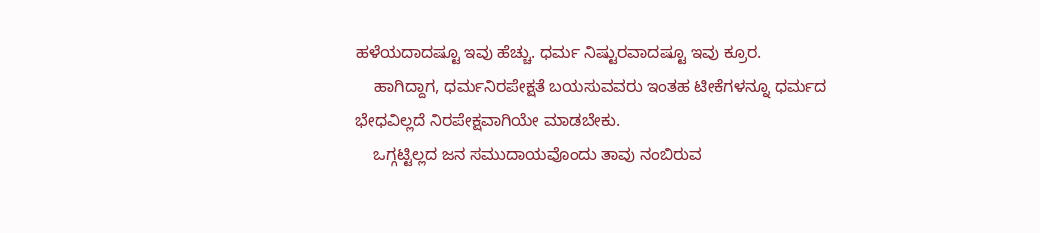ಹಳೆಯದಾದಷ್ಟೂ ಇವು ಹೆಚ್ಚು. ಧರ್ಮ ನಿಷ್ಟುರವಾದಷ್ಟೂ ಇವು ಕ್ರೂರ.
    ಹಾಗಿದ್ದಾಗ, ಧರ್ಮನಿರಪೇಕ್ಷತೆ ಬಯಸುವವರು ಇಂತಹ ಟೀಕೆಗಳನ್ನೂ ಧರ್ಮದ ಭೇಧವಿಲ್ಲದೆ ನಿರಪೇಕ್ಷವಾಗಿಯೇ ಮಾಡಬೇಕು.
    ಒಗ್ಗಟ್ಟಿಲ್ಲದ ಜನ ಸಮುದಾಯವೊಂದು ತಾವು ನಂಬಿರುವ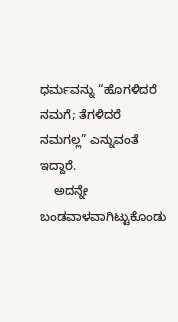ಧರ್ಮವನ್ನು “ಹೊಗಳಿದರೆ ನಮಗೆ; ತೆಗಳಿದರೆ ನಮಗಲ್ಲ” ಎನ್ನುವಂತೆ ಇದ್ದಾರೆ.
    ಅದನ್ನೇ ಬಂಡವಾಳವಾಗಿಟ್ಟುಕೊಂಡು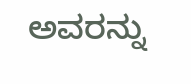ಅವರನ್ನು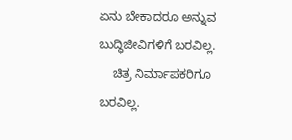ಏನು ಬೇಕಾದರೂ ಅನ್ನುವ ಬುದ್ಧಿಜೀವಿಗಳಿಗೆ ಬರವಿಲ್ಲ.
    ಚಿತ್ರ ನಿರ್ಮಾಪಕರಿಗೂ ಬರವಿಲ್ಲ.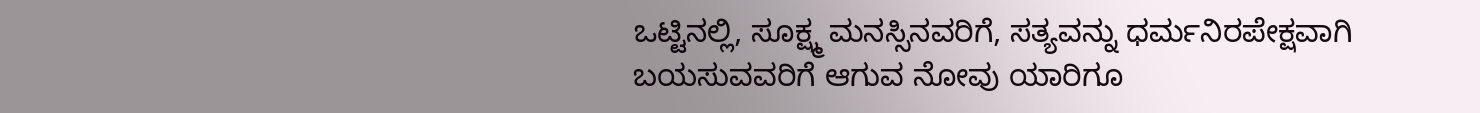ಒಟ್ಟಿನಲ್ಲಿ, ಸೂಕ್ಷ್ಮ ಮನಸ್ಸಿನವರಿಗೆ, ಸತ್ಯವನ್ನು ಧರ್ಮನಿರಪೇಕ್ಷವಾಗಿ ಬಯಸುವವರಿಗೆ ಆಗುವ ನೋವು ಯಾರಿಗೂ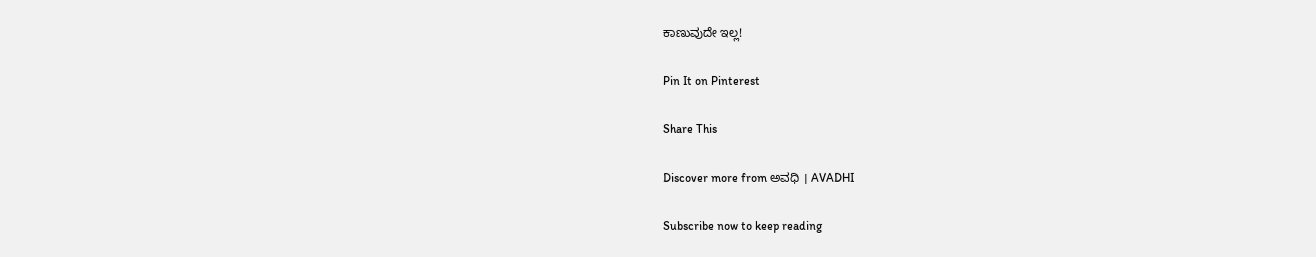ಕಾಣುವುದೇ ಇಲ್ಲ!

Pin It on Pinterest

Share This

Discover more from ಅವಧಿ । AVADHI

Subscribe now to keep reading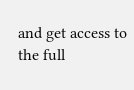and get access to the full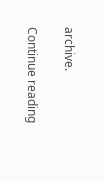archive.

Continue reading